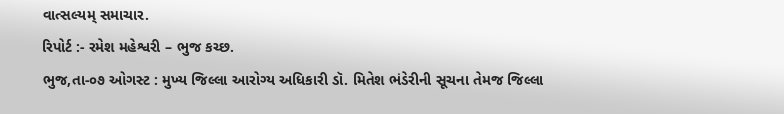વાત્સલ્યમ્ સમાચાર.
રિપોર્ટ :- રમેશ મહેશ્વરી – ભુજ કચ્છ.
ભુજ,તા-૦૭ ઓગસ્ટ : મુખ્ય જિલ્લા આરોગ્ય અધિકારી ડૉ. મિતેશ ભંડેરીની સૂચના તેમજ જિલ્લા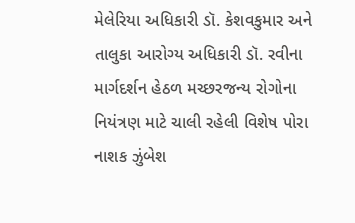મેલેરિયા અધિકારી ડૉ. કેશવકુમાર અને તાલુકા આરોગ્ય અધિકારી ડૉ. રવીના માર્ગદર્શન હેઠળ મચ્છરજન્ય રોગોના નિયંત્રણ માટે ચાલી રહેલી વિશેષ પોરા નાશક ઝુંબેશ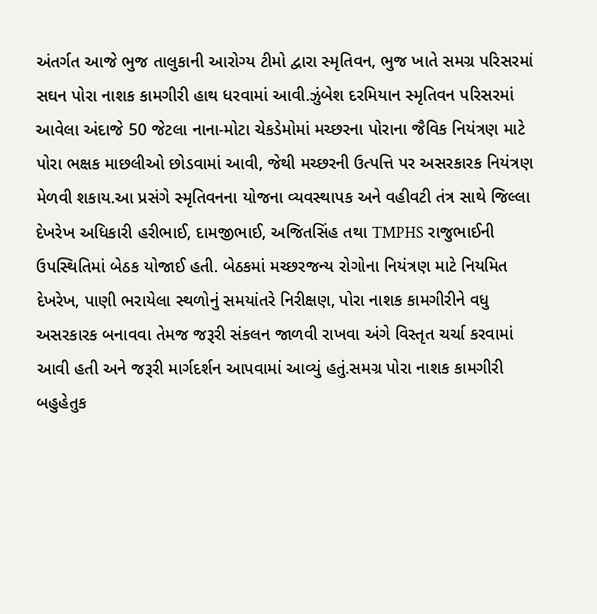અંતર્ગત આજે ભુજ તાલુકાની આરોગ્ય ટીમો દ્વારા સ્મૃતિવન, ભુજ ખાતે સમગ્ર પરિસરમાં સઘન પોરા નાશક કામગીરી હાથ ધરવામાં આવી.ઝુંબેશ દરમિયાન સ્મૃતિવન પરિસરમાં આવેલા અંદાજે 50 જેટલા નાના-મોટા ચેકડેમોમાં મચ્છરના પોરાના જૈવિક નિયંત્રણ માટે પોરા ભક્ષક માછલીઓ છોડવામાં આવી, જેથી મચ્છરની ઉત્પત્તિ પર અસરકારક નિયંત્રણ મેળવી શકાય.આ પ્રસંગે સ્મૃતિવનના યોજના વ્યવસ્થાપક અને વહીવટી તંત્ર સાથે જિલ્લા દેખરેખ અધિકારી હરીભાઈ, દામજીભાઈ, અજિતસિંહ તથા TMPHS રાજુભાઈની ઉપસ્થિતિમાં બેઠક યોજાઈ હતી. બેઠકમાં મચ્છરજન્ય રોગોના નિયંત્રણ માટે નિયમિત દેખરેખ, પાણી ભરાયેલા સ્થળોનું સમયાંતરે નિરીક્ષણ, પોરા નાશક કામગીરીને વધુ અસરકારક બનાવવા તેમજ જરૂરી સંકલન જાળવી રાખવા અંગે વિસ્તૃત ચર્ચા કરવામાં આવી હતી અને જરૂરી માર્ગદર્શન આપવામાં આવ્યું હતું.સમગ્ર પોરા નાશક કામગીરી બહુહેતુક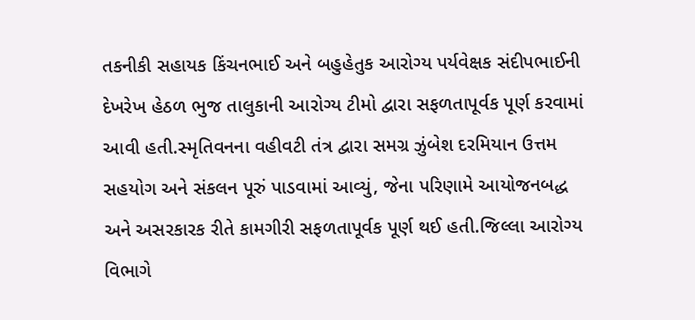તકનીકી સહાયક કિંચનભાઈ અને બહુહેતુક આરોગ્ય પર્યવેક્ષક સંદીપભાઈની દેખરેખ હેઠળ ભુજ તાલુકાની આરોગ્ય ટીમો દ્વારા સફળતાપૂર્વક પૂર્ણ કરવામાં આવી હતી.સ્મૃતિવનના વહીવટી તંત્ર દ્વારા સમગ્ર ઝુંબેશ દરમિયાન ઉત્તમ સહયોગ અને સંકલન પૂરું પાડવામાં આવ્યું, જેના પરિણામે આયોજનબદ્ધ અને અસરકારક રીતે કામગીરી સફળતાપૂર્વક પૂર્ણ થઈ હતી.જિલ્લા આરોગ્ય વિભાગે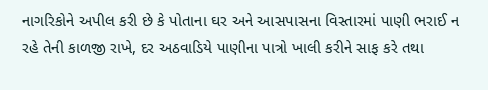નાગરિકોને અપીલ કરી છે કે પોતાના ઘર અને આસપાસના વિસ્તારમાં પાણી ભરાઈ ન રહે તેની કાળજી રાખે, દર અઠવાડિયે પાણીના પાત્રો ખાલી કરીને સાફ કરે તથા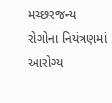મચ્છરજન્ય રોગોના નિયંત્રણમાં આરોગ્ય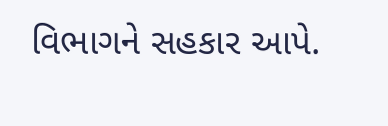વિભાગને સહકાર આપે.